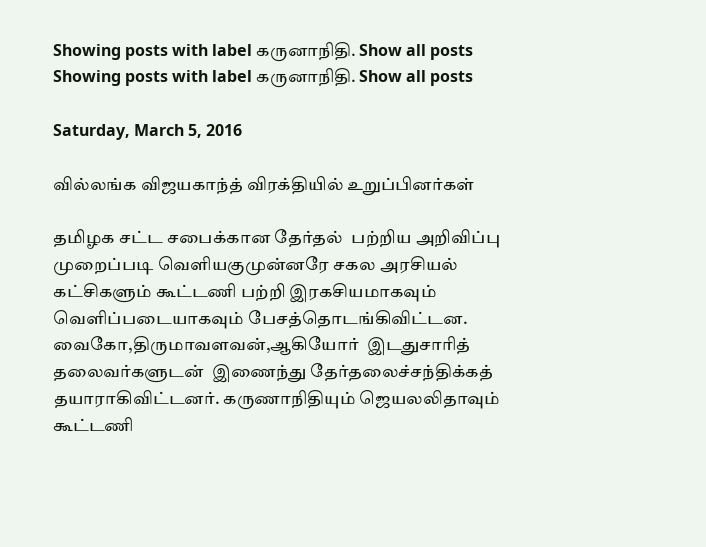Showing posts with label கருனாநிதி. Show all posts
Showing posts with label கருனாநிதி. Show all posts

Saturday, March 5, 2016

வில்லங்க விஜயகாந்த் விரக்தியில் உறுப்பினர்கள்

தமிழக சட்ட சபைக்கான தேர்தல்  பற்றிய அறிவிப்பு முறைப்படி வெளியகுமுன்னரே சகல அரசியல் கட்சிகளும் கூட்டணி பற்றி இரகசியமாகவும் வெளிப்படையாகவும் பேசத்தொடங்கிவிட்டன. வைகோ,திருமாவளவன்,ஆகியோர்  இடதுசாரித் தலைவர்களுடன்  இணைந்து தேர்தலைச்சந்திக்கத் தயாராகிவிட்டனர். கருணாநிதியும் ஜெயலலிதாவும் கூட்டணி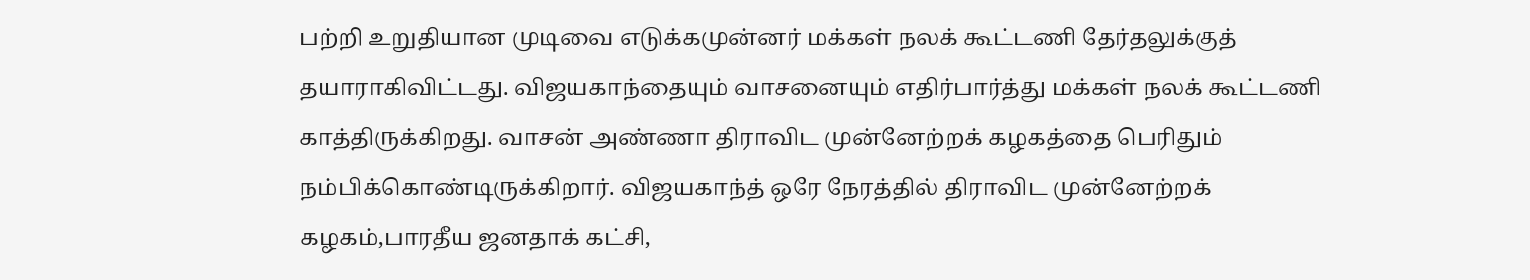பற்றி உறுதியான முடிவை எடுக்கமுன்னர் மக்கள் நலக் கூட்டணி தேர்தலுக்குத் தயாராகிவிட்டது. விஜயகாந்தையும் வாசனையும் எதிர்பார்த்து மக்கள் நலக் கூட்டணி  காத்திருக்கிறது. வாசன் அண்ணா திராவிட முன்னேற்றக் கழக‌த்தை பெரிதும் நம்பிக்கொண்டிருக்கிறார். விஜயகாந்த் ஒரே நேரத்தில் திராவிட முன்னேற்றக் கழக‌ம்,பாரதீய ஜனதாக் கட்சி,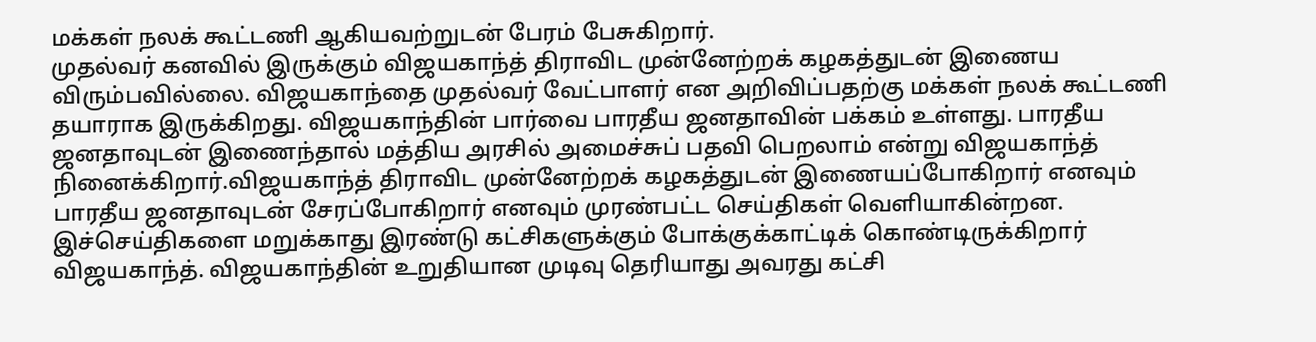மக்கள் நலக் கூட்டணி ஆகியவற்றுடன் பேரம் பேசுகிறார்.
முதல்வர் கனவில் இருக்கும் விஜயகாந்த் திராவிட முன்னேற்றக் கழக‌த்துடன் இணைய விரும்பவில்லை. விஜயகாந்தை முதல்வர் வேட்பாளர் என அறிவிப்பதற்கு மக்கள் நலக் கூட்டணி தயாராக இருக்கிறது. விஜயகாந்தின் பார்வை பாரதீய ஜனதாவின் பக்கம் உள்ளது. பாரதீய ஜனதாவுடன் இணைந்தால் மத்திய அரசில் அமைச்சுப் பதவி பெறலாம் என்று விஜயகாந்த் நினைக்கிறார்.விஜயகாந்த் திராவிட முன்னேற்றக் கழக‌த்துடன் இணையப்போகிறார் எனவும் பாரதீய ஜனதாவுடன் சேரப்போகிறார் எனவும் முரண்பட்ட செய்திகள் வெளியாகின்றன. இச்செய்திகளை மறுக்காது இரண்டு கட்சிகளுக்கும் போக்குக்காட்டிக் கொண்டிருக்கிறார் விஜயகாந்த். விஜயகாந்தின் உறுதியான முடிவு தெரியாது அவரது கட்சி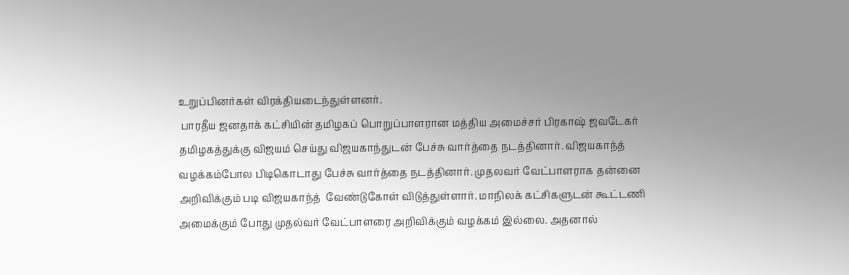உறுப்பினர்கள் விரக்தியடைந்துள்ளனர்.
 பாரதீய ஜனதாக் கட்சியின் தமிழகப் பொறுப்பாளரான மத்திய அமைச்சர் பிரகாஷ் ஜவடேகர் தமிழகத்துக்கு விஜயம் செய்து விஜயகாந்துடன் பேச்சு வார்த்தை நடத்தினார். விஜயகாந்த் வழக்கம்போல பிடிகொடாது பேச்சு வார்த்தை நடத்தினார். முதலவர் வேட்பாளராக தன்னை அறிவிக்கும் படி விஜயகாந்த்  வேண்டுகோள் விடுத்துள்ளார். மாநிலக் கட்சிகளுடன் கூட்டணி அமைக்கும் போது முதல்வர் வேட்பாளரை அறிவிக்கும் வழக்கம் இல்லை. அதனால்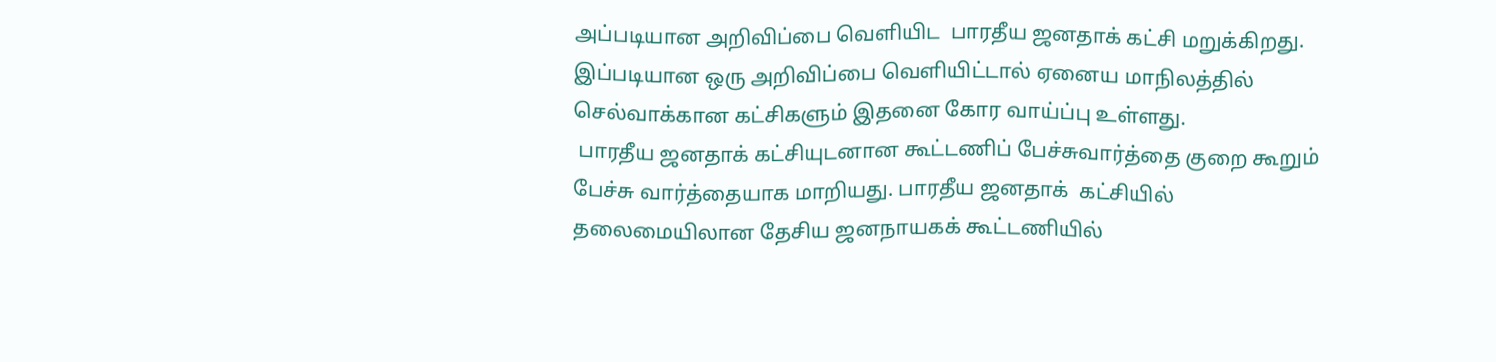அப்படியான அறிவிப்பை வெளியிட  பாரதீய ஜனதாக் கட்சி மறுக்கிறது. இப்படியான ஒரு அறிவிப்பை வெளியிட்டால் ஏனைய மாநிலத்தில் செல்வாக்கான கட்சிகளும் இதனை கோர வாய்ப்பு உள்ளது.
 பாரதீய ஜனதாக் கட்சியுடனான கூட்டணிப் பேச்சுவார்த்தை குறை கூறும் பேச்சு வார்த்தையாக மாறியது. பாரதீய ஜனதாக்  கட்சியில் தலைமையிலான தேசிய ஜனநாயகக் கூட்டணியில்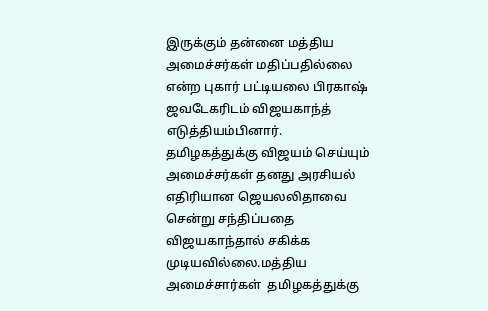இருக்கும் தன்னை மத்திய அமைச்சர்கள் மதிப்பதில்லை என்ற புகார் பட்டியலை பிரகாஷ்  ஜவடேகரிடம் விஜயகாந்த் எடுத்தியம்பினார். தமிழகத்துக்கு விஜயம் செய்யும் அமைச்சர்கள் தனது அரசியல் எதிரியான ஜெயலலிதாவை சென்று சந்திப்பதை விஜயகாந்தால் சகிக்க முடியவில்லை.மத்திய அமைச்சார்கள்  தமிழகத்துக்கு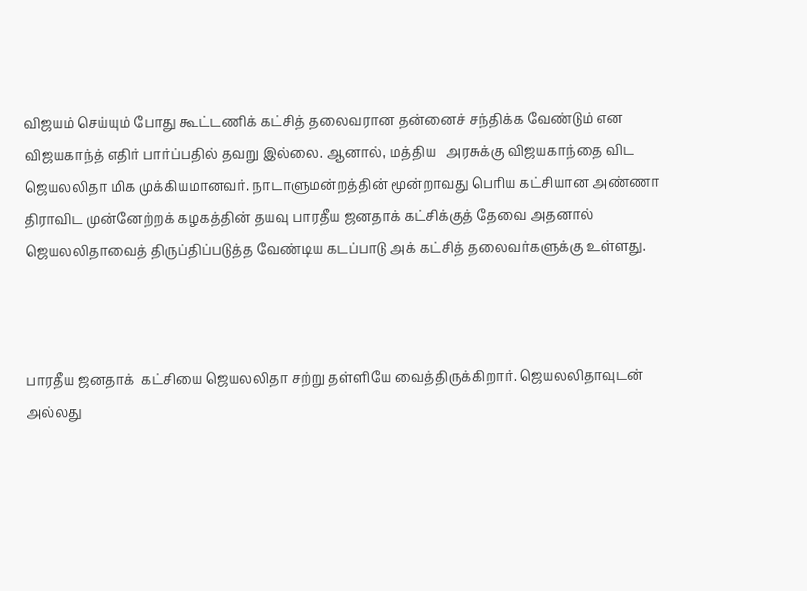விஜயம் செய்யும் போது கூட்டணிக் கட்சித் தலைவரான தன்னைச் சந்திக்க வேண்டும் என விஜயகாந்த் எதிர் பார்ப்பதில் தவறு இல்லை. ஆனால், மத்திய   அரசுக்கு விஜயகாந்தை விட ஜெயலலிதா மிக முக்கியமானவர். நாடாளுமன்றத்தின் மூன்றாவது பெரிய கட்சியான அண்ணா திராவிட முன்னேற்றக் கழக‌த்தின் தயவு பாரதீய ஜனதாக் கட்சிக்குத் தேவை அதனால்  ஜெயலலிதாவைத் திருப்திப்படுத்த வேண்டிய கடப்பாடு அக் கட்சித் தலைவர்களுக்கு உள்ளது.



பாரதீய ஜனதாக்  கட்சியை ஜெயலலிதா சற்று தள்ளியே வைத்திருக்கிறார். ஜெயலலிதாவுடன்  அல்லது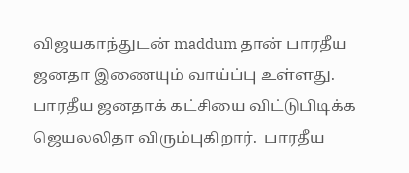விஜயகாந்துடன் maddum தான் பாரதீய ஜனதா இணையும் வாய்ப்பு உள்ளது. பாரதீய ஜனதாக் கட்சியை விட்டுபிடிக்க  ஜெயலலிதா விரும்புகிறார்.  பாரதீய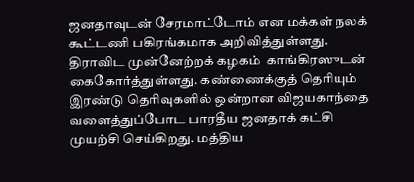ஜனதாவுடன் சேரமாட்டோம் என மக்கள் நலக் கூட்டணி பகிரங்கமாக அறிவித்துள்ளது. திராவிட முன்னேற்றக் கழக‌ம்  காங்கிரஸுடன் கைகோர்த்துள்ளது. கண்ணைக்குத் தெரியும் இரண்டு தெரிவுகளில் ஒன்றான விஜயகாந்தை வளைத்துப்போட பாரதீய ஜனதாக் கட்சி முயற்சி செய்கிறது. மத்திய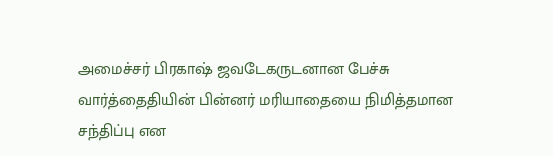அமைச்சர் பிரகாஷ் ஜவடேகருடனான பேச்சு வார்த்தைதியின் பின்னர் மரியாதையை நிமித்தமான சந்திப்பு என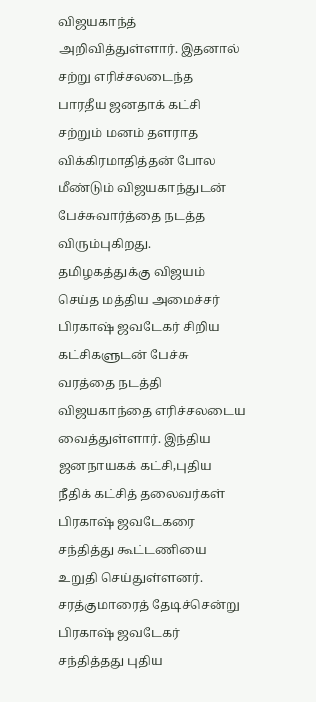விஜயகாந்த் அறிவித்துள்ளார். இதனால் சற்று எரிச்சலடைந்த  பாரதீய ஜனதாக் கட்சி  சற்றும் மனம் தளராத விக்கிரமாதித்தன் போல மீண்டும் விஜயகாந்துடன் பேச்சுவார்த்தை நடத்த விரும்புகிறது.
தமிழகத்துக்கு விஜயம் செய்த மத்திய அமைச்சர் பிரகாஷ் ஜவடேகர் சிறிய கட்சிகளுடன் பேச்சு வரத்தை நடத்தி விஜயகாந்தை எரிச்சலடைய வைத்துள்ளார். இந்திய ஜனநாயகக் கட்சி,புதிய நீதிக் கட்சித் தலைவர்கள் பிரகாஷ் ஜவடேகரை சந்தித்து கூட்டணியை  உறுதி செய்துள்ளனர். சரத்குமாரைத் தேடிச்சென்று பிரகாஷ் ஜவடேகர் சந்தித்தது புதிய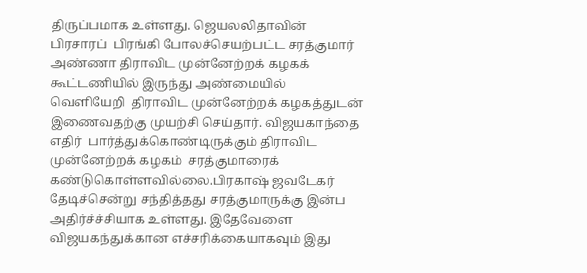திருப்பமாக உள்ளது. ஜெயலலிதாவின் பிரசாரப்  பிரங்கி போலச்செயற்பட்ட சரத்குமார் அண்ணா திராவிட முன்னேற்றக் கழக‌க் கூட்டணியில் இருந்து அண்மையில் வெளியேறி  திராவிட முன்னேற்றக் கழக‌த்துடன் இணைவதற்கு முயற்சி செய்தார். விஜயகாந்தை எதிர்  பார்த்துக்கொண்டிருக்கும் திராவிட முன்னேற்றக் கழக‌ம்  சரத்குமாரைக் கண்டுகொள்ளவில்லை.பிரகாஷ் ஜவடேகர்  தேடிச்சென்று சந்தித்தது சரத்குமாருக்கு இன்ப அதிர்ச்ச்சியாக உள்ளது. இதேவேளை விஜயகந்துக்கான எச்சரிக்கையாகவும் இது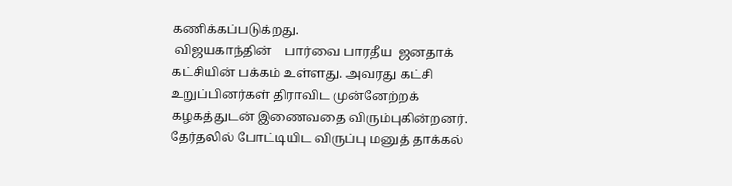கணிக்கப்படுக்றது.
 விஜயகாந்தின்    பார்வை பாரதீய  ஜனதாக் கட்சியின் பக்கம் உள்ளது. அவரது கட்சி உறுப்பினர்கள் திராவிட முன்னேற்றக் கழக‌த்துடன் இணைவதை விரும்புகின்றனர். தேர்தலில் போட்டியிட விருப்பு மனுத் தாக்கல்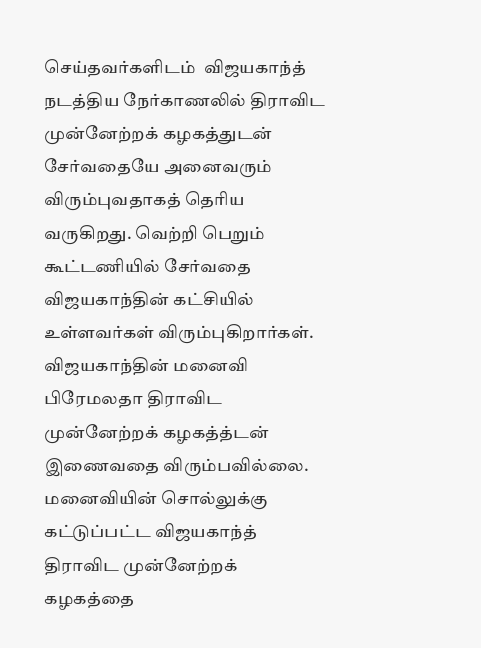செய்தவர்களிடம்  விஜயகாந்த் நடத்திய நேர்காணலில் திராவிட முன்னேற்றக் கழக‌த்துடன் சேர்வதையே அனைவரும் விரும்புவதாகத் தெரிய வருகிறது. வெற்றி பெறும்  கூட்டணியில் சேர்வதை விஜயகாந்தின் கட்சியில் உள்ளவர்கள் விரும்புகிறார்கள். விஜயகாந்தின் மனைவி பிரேமலதா திராவிட முன்னேற்றக் கழக‌த்த்டன் இணைவதை விரும்பவில்லை. மனைவியின் சொல்லுக்கு கட்டுப்பட்ட விஜயகாந்த் திராவிட முன்னேற்றக் கழக‌த்தை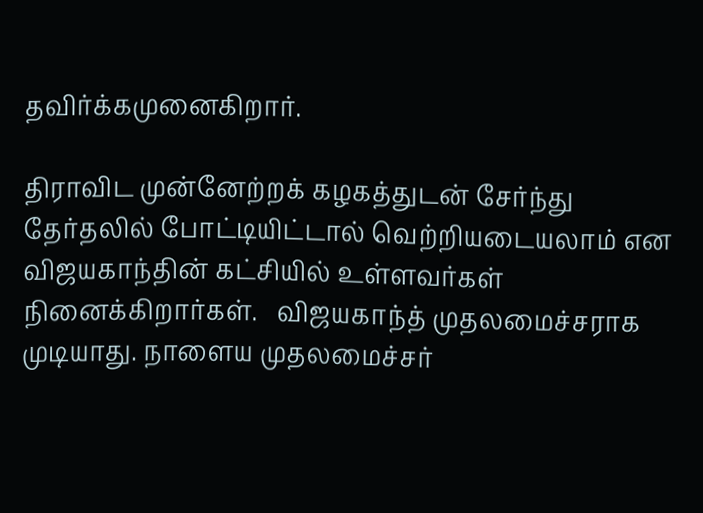தவிர்க்கமுனைகிறார்.

திராவிட முன்னேற்றக் கழக‌த்துடன் சேர்ந்து தேர்தலில் போட்டியிட்டால் வெற்றியடையலாம் என விஜயகாந்தின் கட்சியில் உள்ளவர்கள் நினைக்கிறார்கள்.   விஜயகாந்த் முதலமைச்சராக முடியாது. நாளைய முதலமைச்சர்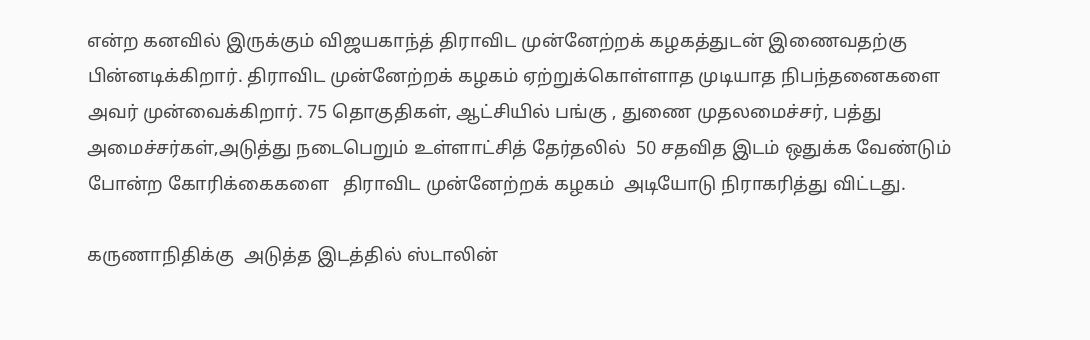என்ற கனவில் இருக்கும் விஜயகாந்த் திராவிட முன்னேற்றக் கழக‌த்துடன் இணைவதற்கு பின்னடிக்கிறார். திராவிட முன்னேற்றக் கழக‌ம் ஏற்றுக்கொள்ளாத முடியாத நிபந்தனைகளை அவர் முன்வைக்கிறார். 75 தொகுதிகள், ஆட்சியில் பங்கு , துணை முதலமைச்சர், பத்து அமைச்சர்கள்,அடுத்து நடைபெறும் உள்ளாட்சித் தேர்தலில்  50 சதவித இடம் ஒதுக்க வேண்டும் போன்ற கோரிக்கைகளை   திராவிட முன்னேற்றக் கழகம்  அடியோடு நிராகரித்து விட்டது.

கருணாநிதிக்கு  அடுத்த இடத்தில் ஸ்டாலின்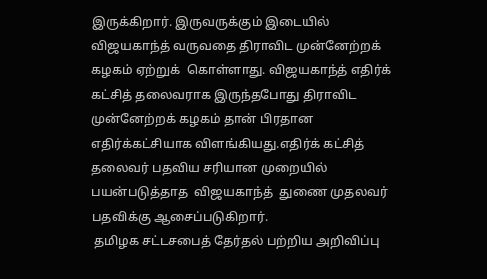இருக்கிறார். இருவருக்கும் இடையில் விஜயகாந்த் வருவதை திராவிட முன்னேற்றக் கழகம் ஏற்றுக்  கொள்ளாது. விஜயகாந்த் எதிர்க் கட்சித் தலைவராக இருந்தபோது திராவிட முன்னேற்றக் கழகம் தான் பிரதான எதிர்க்கட்சியாக விளங்கியது.எதிர்க் கட்சித் தலைவர் பதவிய சரியான முறையில் பயன்படுத்தாத  விஜயகாந்த்  துணை முதலவர் பதவிக்கு ஆசைப்படுகிறார்.
 தமிழக சட்டசபைத் தேர்தல் பற்றிய அறிவிப்பு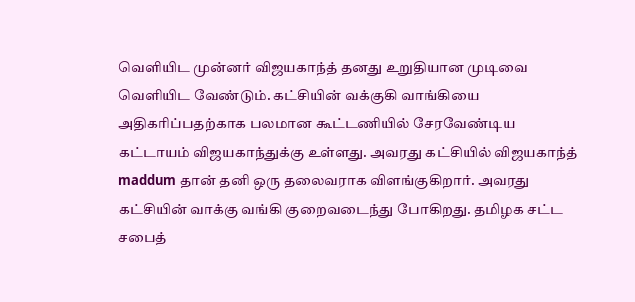வெளியிட முன்னர் விஜயகாந்த் தனது உறுதியான முடிவை வெளியிட வேண்டும். கட்சியின் வக்குகி வாங்கியை அதிகரிப்பதற்காக பலமான கூட்டணியில் சேரவேண்டிய கட்டாயம் விஜயகாந்துக்கு உள்ளது. அவரது கட்சியில் விஜயகாந்த் maddum தான் தனி ஒரு தலைவராக விளங்குகிறார். அவரது கட்சியின் வாக்கு வங்கி குறைவடைந்து போகிறது. தமிழக சட்ட சபைத்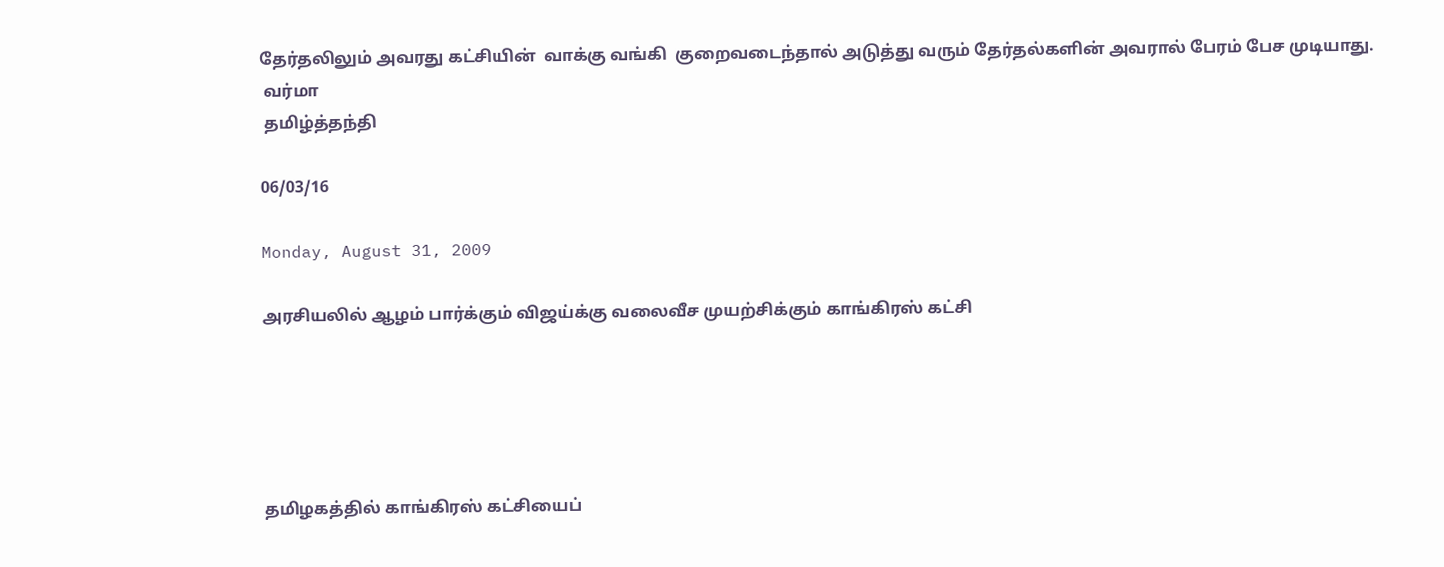தேர்தலிலும் அவரது கட்சியின்  வாக்கு வங்கி  குறைவடைந்தால் அடுத்து வரும் தேர்தல்களின் அவரால் பேரம் பேச முடியாது.
 வர்மா
 தமிழ்த்தந்தி

06/03/16

Monday, August 31, 2009

அரசியலில் ஆழம் பார்க்கும் விஜய்க்கு வலைவீச முயற்சிக்கும் காங்கிரஸ் கட்சி





தமிழகத்தில் காங்கிரஸ் கட்சியைப்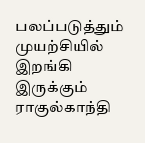பலப்படுத்தும் முயற்சியில் இறங்கி இருக்கும் ராகுல்காந்தி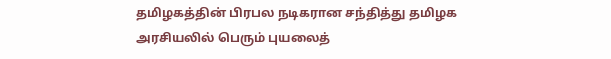தமிழகத்தின் பிரபல நடிகரான சந்தித்து தமிழக அரசியலில் பெரும் புயலைத்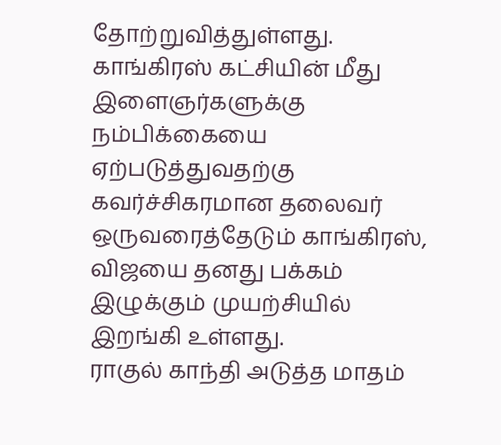தோற்றுவித்துள்ளது. காங்கிரஸ் கட்சியின் மீது இளைஞர்களுக்கு நம்பிக்கையை ஏற்படுத்துவதற்கு கவர்ச்சிகரமான தலைவர் ஒருவரைத்தேடும் காங்கிரஸ், விஜயை தனது பக்கம் இழுக்கும் முயற்சியில் இறங்கி உள்ளது.
ராகுல் காந்தி அடுத்த மாதம்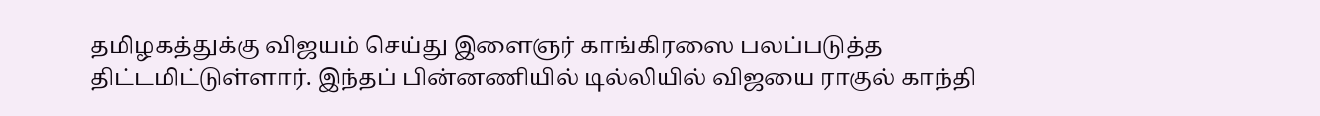தமிழகத்துக்கு விஜயம் செய்து இளைஞர் காங்கிரஸை பலப்படுத்த திட்டமிட்டுள்ளார். இந்தப் பின்னணியில் டில்லியில் விஜயை ராகுல் காந்தி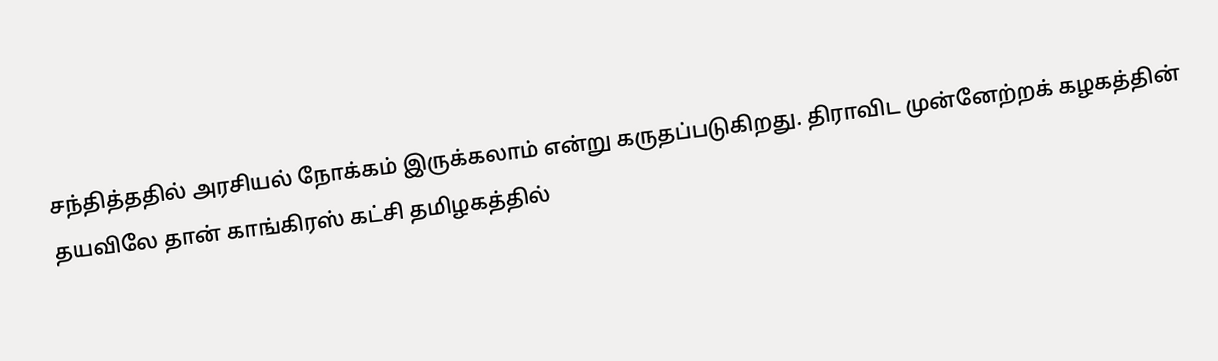சந்தித்ததில் அரசியல் நோக்கம் இருக்கலாம் என்று கருதப்படுகிறது. திராவிட முன்னேற்றக் கழகத்தின் தயவிலே தான் காங்கிரஸ் கட்சி தமிழகத்தில்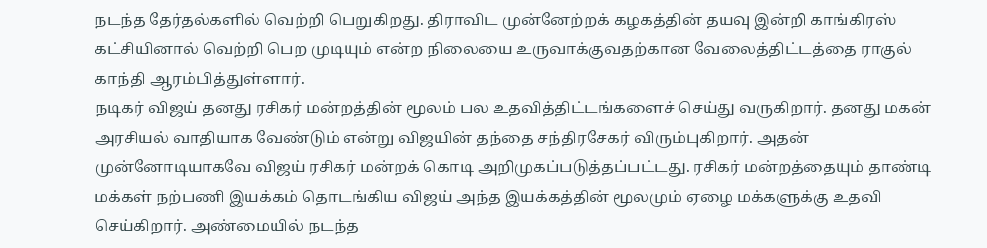நடந்த தேர்தல்களில் வெற்றி பெறுகிறது. திராவிட முன்னேற்றக் கழகத்தின் தயவு இன்றி காங்கிரஸ் கட்சியினால் வெற்றி பெற முடியும் என்ற நிலையை உருவாக்குவதற்கான வேலைத்திட்டத்தை ராகுல் காந்தி ஆரம்பித்துள்ளார்.
நடிகர் விஜய் தனது ரசிகர் மன்றத்தின் மூலம் பல உதவித்திட்டங்களைச் செய்து வருகிறார். தனது மகன் அரசியல் வாதியாக வேண்டும் என்று விஜயின் தந்தை சந்திரசேகர் விரும்புகிறார். அதன் முன்னோடியாகவே விஜய் ரசிகர் மன்றக் கொடி அறிமுகப்படுத்தப்பட்டது. ரசிகர் மன்றத்தையும் தாண்டி மக்கள் நற்பணி இயக்கம் தொடங்கிய விஜய் அந்த இயக்கத்தின் மூலமும் ஏழை மக்களுக்கு உதவி செய்கிறார். அண்மையில் நடந்த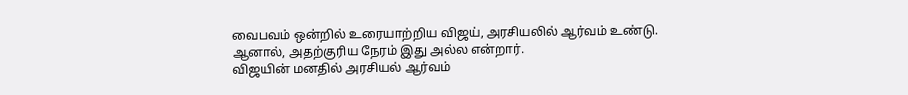வைபவம் ஒன்றில் உரையாற்றிய விஜய், அரசியலில் ஆர்வம் உண்டு. ஆனால், அதற்குரிய நேரம் இது அல்ல என்றார்.
விஜயின் மனதில் அரசியல் ஆர்வம்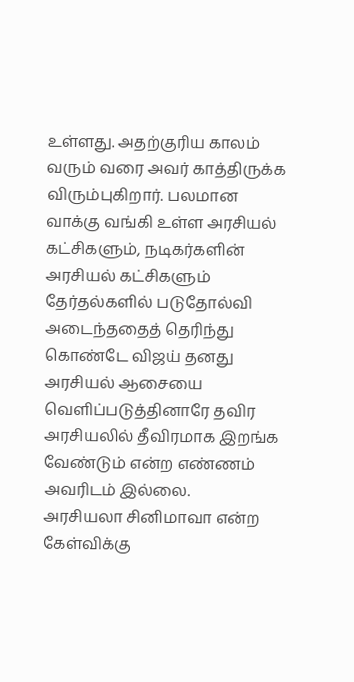உள்ளது. அதற்குரிய காலம் வரும் வரை அவர் காத்திருக்க விரும்புகிறார். பலமான வாக்கு வங்கி உள்ள அரசியல் கட்சிகளும், நடிகர்களின் அரசியல் கட்சிகளும் தேர்தல்களில் படுதோல்வி அடைந்ததைத் தெரிந்து கொண்டே விஜய் தனது அரசியல் ஆசையை வெளிப்படுத்தினாரே தவிர அரசியலில் தீவிரமாக இறங்க வேண்டும் என்ற எண்ணம் அவரிடம் இல்லை.
அரசியலா சினிமாவா என்ற கேள்விக்கு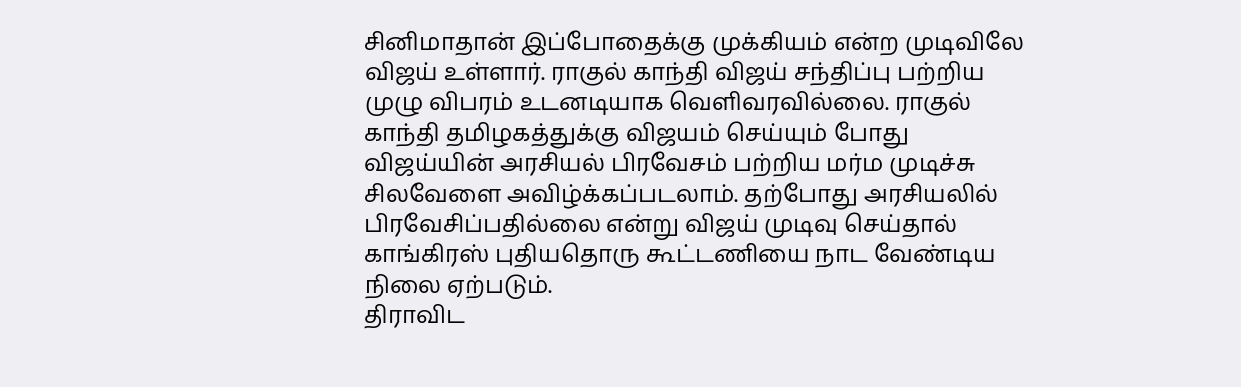சினிமாதான் இப்போதைக்கு முக்கியம் என்ற முடிவிலே விஜய் உள்ளார். ராகுல் காந்தி விஜய் சந்திப்பு பற்றிய முழு விபரம் உடனடியாக வெளிவரவில்லை. ராகுல் காந்தி தமிழகத்துக்கு விஜயம் செய்யும் போது விஜய்யின் அரசியல் பிரவேசம் பற்றிய மர்ம முடிச்சு சிலவேளை அவிழ்க்கப்படலாம். தற்போது அரசியலில் பிரவேசிப்பதில்லை என்று விஜய் முடிவு செய்தால் காங்கிரஸ் புதியதொரு கூட்டணியை நாட வேண்டிய நிலை ஏற்படும்.
திராவிட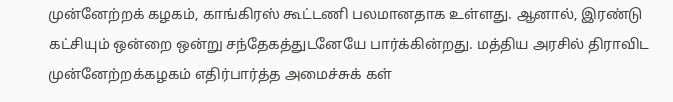முன்னேற்றக் கழகம், காங்கிரஸ் கூட்டணி பலமானதாக உள்ளது. ஆனால், இரண்டு கட்சியும் ஒன்றை ஒன்று சந்தேகத்துடனேயே பார்க்கின்றது. மத்திய அரசில் திராவிட முன்னேற்றக்கழகம் எதிர்பார்த்த அமைச்சுக் கள்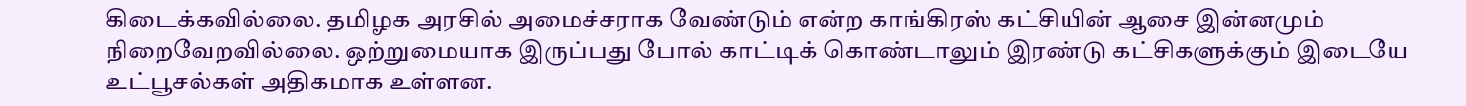கிடைக்கவில்லை. தமிழக அரசில் அமைச்சராக வேண்டும் என்ற காங்கிரஸ் கட்சியின் ஆசை இன்னமும் நிறைவேறவில்லை. ஒற்றுமையாக இருப்பது போல் காட்டிக் கொண்டாலும் இரண்டு கட்சிகளுக்கும் இடையே உட்பூசல்கள் அதிகமாக உள்ளன.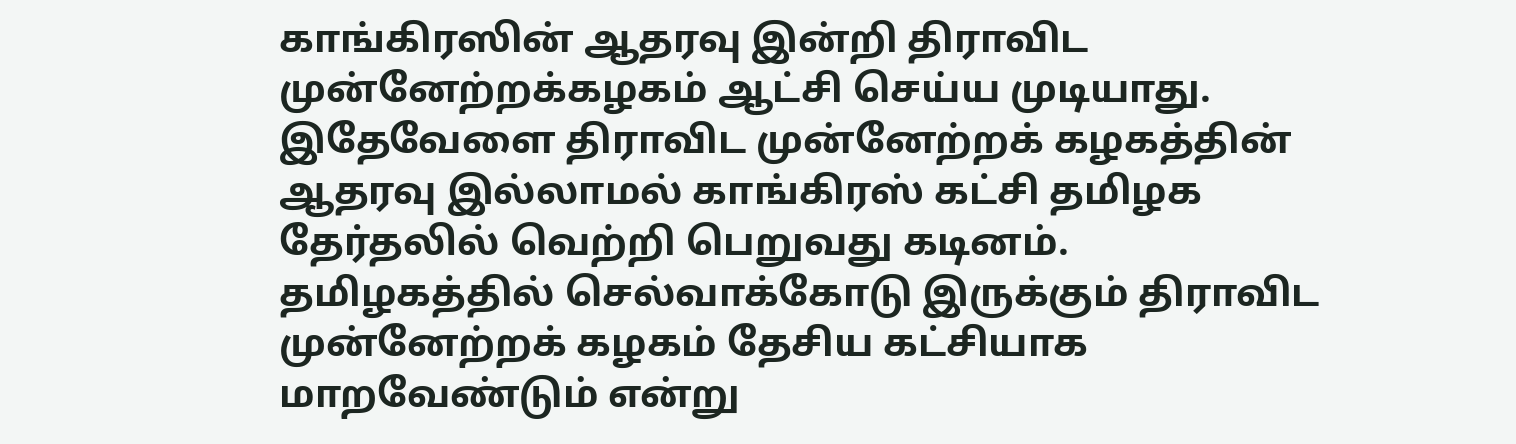காங்கிரஸின் ஆதரவு இன்றி திராவிட முன்னேற்றக்கழகம் ஆட்சி செய்ய முடியாது. இதேவேளை திராவிட முன்னேற்றக் கழகத்தின் ஆதரவு இல்லாமல் காங்கிரஸ் கட்சி தமிழக தேர்தலில் வெற்றி பெறுவது கடினம்.
தமிழகத்தில் செல்வாக்கோடு இருக்கும் திராவிட முன்னேற்றக் கழகம் தேசிய கட்சியாக மாறவேண்டும் என்று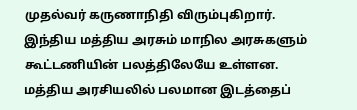முதல்வர் கருணாநிதி விரும்புகிறார். இந்திய மத்திய அரசும் மாநில அரசுகளும் கூட்டணியின் பலத்திலேயே உள்ளன. மத்திய அரசியலில் பலமான இடத்தைப்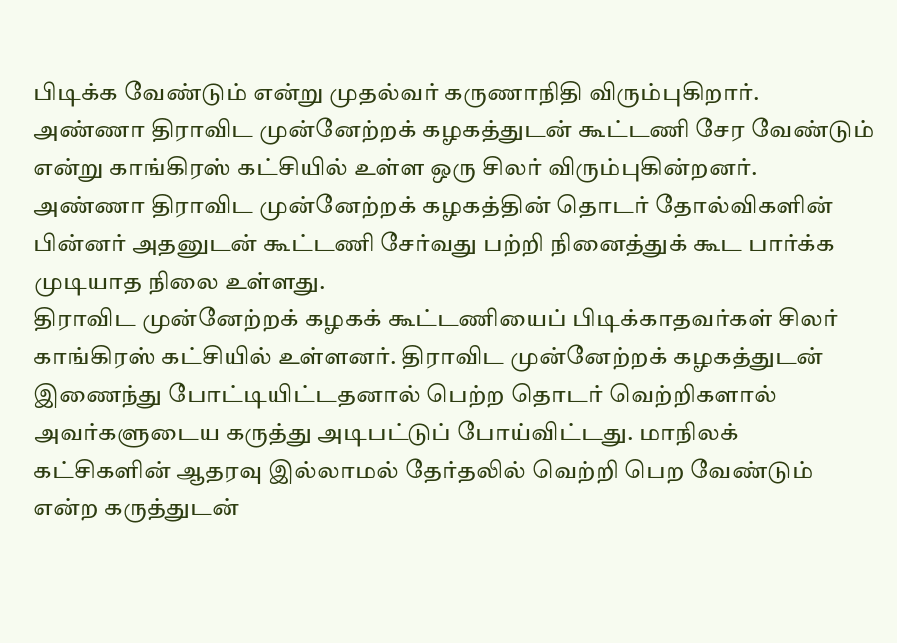பிடிக்க வேண்டும் என்று முதல்வர் கருணாநிதி விரும்புகிறார்.
அண்ணா திராவிட முன்னேற்றக் கழகத்துடன் கூட்டணி சேர வேண்டும் என்று காங்கிரஸ் கட்சியில் உள்ள ஒரு சிலர் விரும்புகின்றனர். அண்ணா திராவிட முன்னேற்றக் கழகத்தின் தொடர் தோல்விகளின் பின்னர் அதனுடன் கூட்டணி சேர்வது பற்றி நினைத்துக் கூட பார்க்க முடியாத நிலை உள்ளது.
திராவிட முன்னேற்றக் கழகக் கூட்டணியைப் பிடிக்காதவர்கள் சிலர் காங்கிரஸ் கட்சியில் உள்ளனர். திராவிட முன்னேற்றக் கழகத்துடன் இணைந்து போட்டியிட்டதனால் பெற்ற தொடர் வெற்றிகளால் அவர்களுடைய கருத்து அடிபட்டுப் போய்விட்டது. மாநிலக் கட்சிகளின் ஆதரவு இல்லாமல் தேர்தலில் வெற்றி பெற வேண்டும் என்ற கருத்துடன்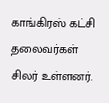காங்கிரஸ் கட்சி தலைவர்கள் சிலர் உள்ளனர்.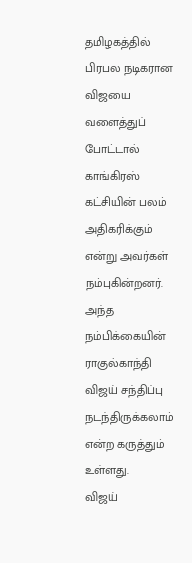தமிழகத்தில் பிரபல நடிகரான விஜயை வளைத்துப் போட்டால் காங்கிரஸ் கட்சியின் பலம் அதிகரிக்கும் என்று அவர்கள் நம்புகின்றனர். அந்த நம்பிக்கையின் ராகுல்காந்தி விஜய் சந்திப்பு நடந்திருக்கலாம் என்ற கருத்தும் உள்ளது.
விஜய்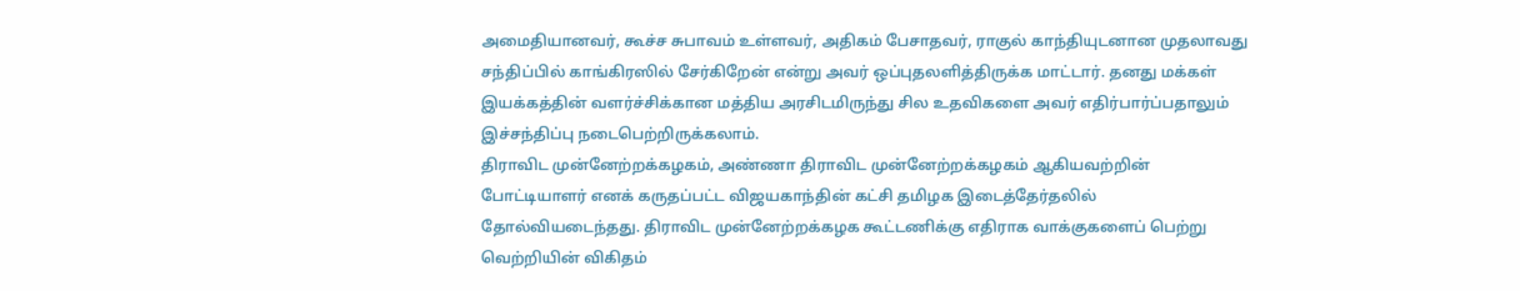அமைதியானவர், கூச்ச சுபாவம் உள்ளவர், அதிகம் பேசாதவர், ராகுல் காந்தியுடனான முதலாவது சந்திப்பில் காங்கிரஸில் சேர்கிறேன் என்று அவர் ஒப்புதலளித்திருக்க மாட்டார். தனது மக்கள் இயக்கத்தின் வளர்ச்சிக்கான மத்திய அரசிடமிருந்து சில உதவிகளை அவர் எதிர்பார்ப்பதாலும் இச்சந்திப்பு நடைபெற்றிருக்கலாம்.
திராவிட முன்னேற்றக்கழகம், அண்ணா திராவிட முன்னேற்றக்கழகம் ஆகியவற்றின் போட்டியாளர் எனக் கருதப்பட்ட விஜயகாந்தின் கட்சி தமிழக இடைத்தேர்தலில் தோல்வியடைந்தது. திராவிட முன்னேற்றக்கழக கூட்டணிக்கு எதிராக வாக்குகளைப் பெற்று வெற்றியின் விகிதம்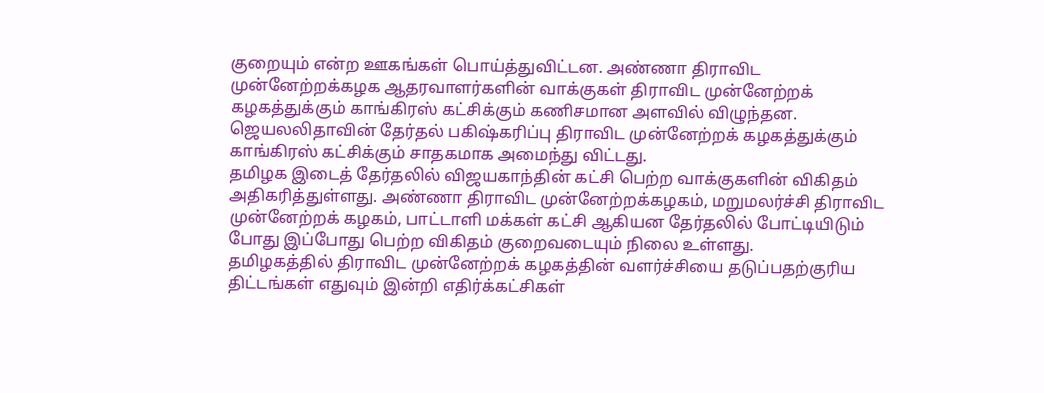குறையும் என்ற ஊகங்கள் பொய்த்துவிட்டன. அண்ணா திராவிட முன்னேற்றக்கழக ஆதரவாளர்களின் வாக்குகள் திராவிட முன்னேற்றக் கழகத்துக்கும் காங்கிரஸ் கட்சிக்கும் கணிசமான அளவில் விழுந்தன. ஜெயலலிதாவின் தேர்தல் பகிஷ்கரிப்பு திராவிட முன்னேற்றக் கழகத்துக்கும் காங்கிரஸ் கட்சிக்கும் சாதகமாக அமைந்து விட்டது.
தமிழக இடைத் தேர்தலில் விஜயகாந்தின் கட்சி பெற்ற வாக்குகளின் விகிதம் அதிகரித்துள்ளது. அண்ணா திராவிட முன்னேற்றக்கழகம், மறுமலர்ச்சி திராவிட முன்னேற்றக் கழகம், பாட்டாளி மக்கள் கட்சி ஆகியன தேர்தலில் போட்டியிடும் போது இப்போது பெற்ற விகிதம் குறைவடையும் நிலை உள்ளது.
தமிழகத்தில் திராவிட முன்னேற்றக் கழகத்தின் வளர்ச்சியை தடுப்பதற்குரிய திட்டங்கள் எதுவும் இன்றி எதிர்க்கட்சிகள்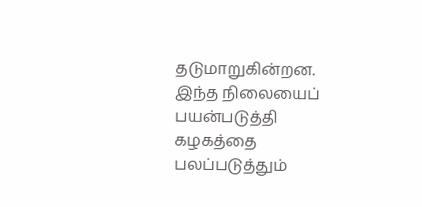தடுமாறுகின்றன. இந்த நிலையைப் பயன்படுத்தி கழகத்தை பலப்படுத்தும்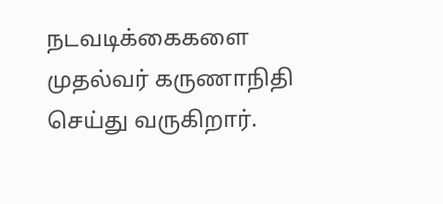நடவடிக்கைகளை முதல்வர் கருணாநிதி செய்து வருகிறார்.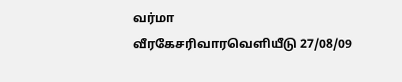வர்மா
வீரகேசரிவாரவெளியீடு 27/08/09